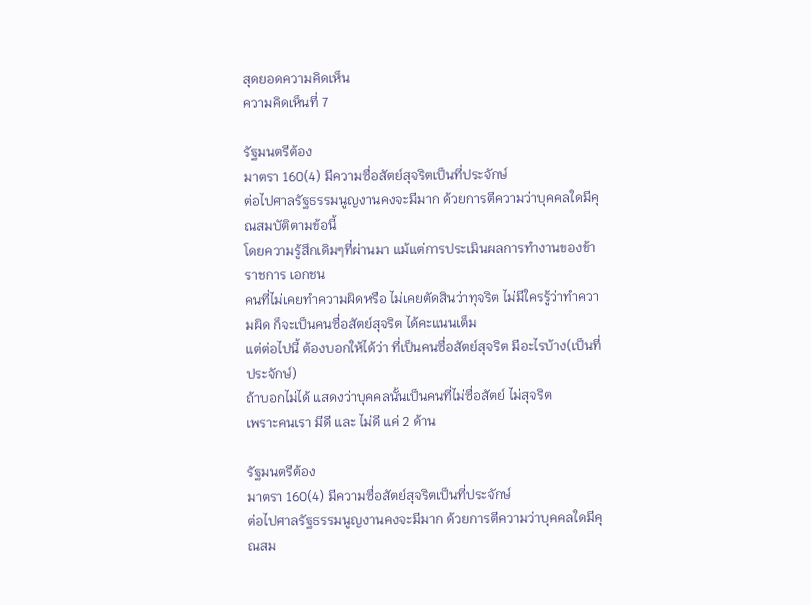สุดยอดความคิดเห็น
ความคิดเห็นที่ 7

รัฐมนตรีต้อง
มาตรา 160(4) มีความซื่อสัตย์สุจริตเป็นที่ประจักษ์
ต่อไปศาลรัฐธรรมนูญงานคงจะมีมาก ด้วยการตีความว่าบุคคลใดมีคุณสมบัติตามข้อนี้
โดยความรู้สึกเดิมๆที่ผ่านมา แม้แต่การประเมินผลการทำงานของข้าราชการ เอกชน
คนที่ไม่เคยทำความผิดหรือ ไม่เคยตัดสินว่าทุจริต ไม่มีใครรู้ว่าทำความผิด ก็จะเป็นคนซื่อสัตย์สุจริต ได้คะแนนเต็ม
แต่ต่อไปนี้ ต้องบอกให้ได้ว่า ที่เป็นคนซื่อสัตย์สุจริต มีอะไรบ้าง(เป็นที่ประจักษ์)
ถ้าบอกไม่ได้ แสดงว่าบุคคลนั้นเป็นคนที่ไม่ซื่อสัตย์ ไม่สุจริต
เพราะคนเรา มีดี และ ไม่ดี แค่ 2 ด้าน

รัฐมนตรีต้อง
มาตรา 160(4) มีความซื่อสัตย์สุจริตเป็นที่ประจักษ์
ต่อไปศาลรัฐธรรมนูญงานคงจะมีมาก ด้วยการตีความว่าบุคคลใดมีคุณสม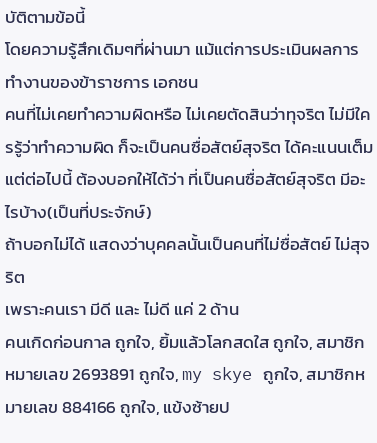บัติตามข้อนี้
โดยความรู้สึกเดิมๆที่ผ่านมา แม้แต่การประเมินผลการทำงานของข้าราชการ เอกชน
คนที่ไม่เคยทำความผิดหรือ ไม่เคยตัดสินว่าทุจริต ไม่มีใครรู้ว่าทำความผิด ก็จะเป็นคนซื่อสัตย์สุจริต ได้คะแนนเต็ม
แต่ต่อไปนี้ ต้องบอกให้ได้ว่า ที่เป็นคนซื่อสัตย์สุจริต มีอะไรบ้าง(เป็นที่ประจักษ์)
ถ้าบอกไม่ได้ แสดงว่าบุคคลนั้นเป็นคนที่ไม่ซื่อสัตย์ ไม่สุจริต
เพราะคนเรา มีดี และ ไม่ดี แค่ 2 ด้าน
คนเกิดก่อนกาล ถูกใจ, ยิ้มแล้วโลกสดใส ถูกใจ, สมาชิกหมายเลข 2693891 ถูกใจ, my skye ถูกใจ, สมาชิกหมายเลข 884166 ถูกใจ, แข้งซ้ายป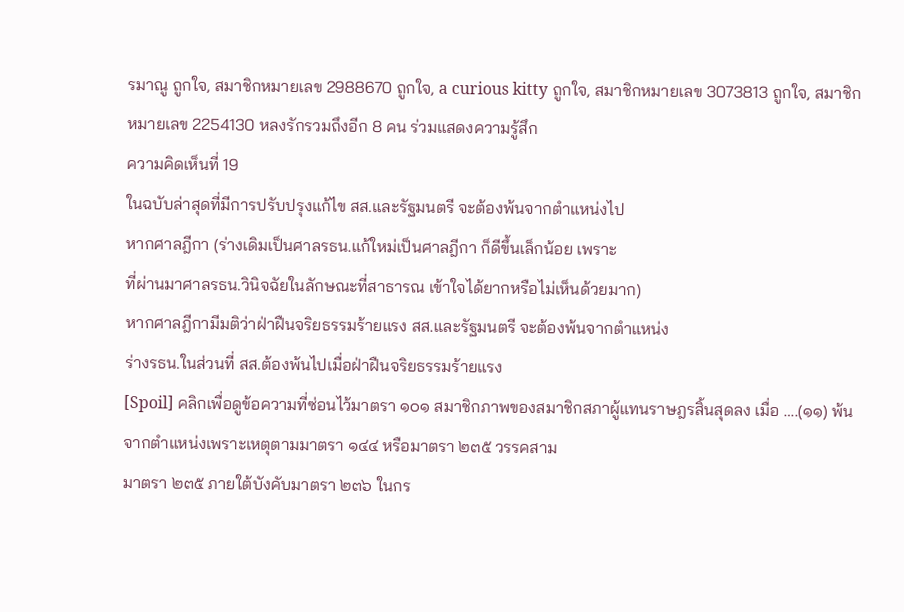รมาณู ถูกใจ, สมาชิกหมายเลข 2988670 ถูกใจ, a curious kitty ถูกใจ, สมาชิกหมายเลข 3073813 ถูกใจ, สมาชิกหมายเลข 2254130 หลงรักรวมถึงอีก 8 คน ร่วมแสดงความรู้สึก
ความคิดเห็นที่ 19
ในฉบับล่าสุดที่มีการปรับปรุงแก้ไข สส.และรัฐมนตรี จะต้องพ้นจากตำแหน่งไป
หากศาลฎีกา (ร่างเดิมเป็นศาลรธน.แก้ใหม่เป็นศาลฎีกา ก็ดีขึ้นเล็กน้อย เพราะ
ที่ผ่านมาศาลรธน.วินิจฉัยในลักษณะที่สาธารณ เข้าใจได้ยากหรือไม่เห็นด้วยมาก)
หากศาลฎีกามีมติว่าฝ่าฝืนจริยธรรมร้ายแรง สส.และรัฐมนตรี จะต้องพ้นจากตำแหน่ง
ร่างรธน.ในส่วนที่ สส.ต้องพ้นไปเมื่อฝ่าฝืนจริยธรรมร้ายแรง
[Spoil] คลิกเพื่อดูข้อความที่ซ่อนไว้มาตรา ๑๐๑ สมาชิกภาพของสมาชิกสภาผู้แทนราษฎรสิ้นสุดลง เมื่อ ….(๑๑) พ้นจากตำแหน่งเพราะเหตุตามมาตรา ๑๔๔ หรือมาตรา ๒๓๕ วรรคสาม
มาตรา ๒๓๕ ภายใต้บังคับมาตรา ๒๓๖ ในกร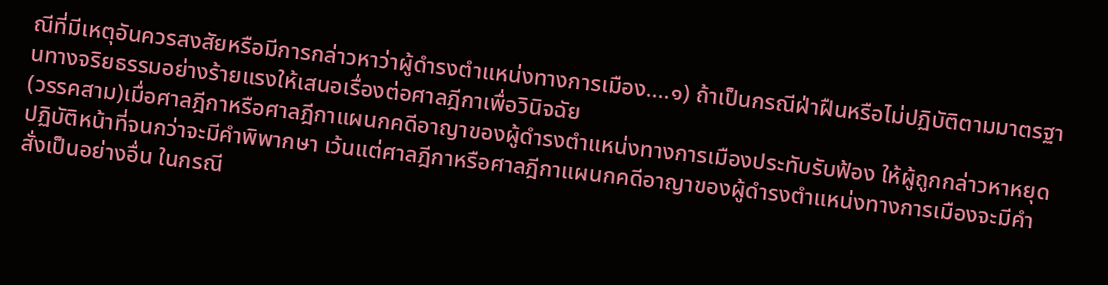ณีที่มีเหตุอันควรสงสัยหรือมีการกล่าวหาว่าผู้ดำรงตำแหน่งทางการเมือง....๑) ถ้าเป็นกรณีฝ่าฝืนหรือไม่ปฏิบัติตามมาตรฐานทางจริยธรรมอย่างร้ายแรงให้เสนอเรื่องต่อศาลฎีกาเพื่อวินิจฉัย
(วรรคสาม)เมื่อศาลฎีกาหรือศาลฎีกาแผนกคดีอาญาของผู้ดำรงตำแหน่งทางการเมืองประทับรับฟ้อง ให้ผู้ถูกกล่าวหาหยุดปฏิบัติหน้าที่จนกว่าจะมีคำพิพากษา เว้นแต่ศาลฎีกาหรือศาลฎีกาแผนกคดีอาญาของผู้ดำรงตำแหน่งทางการเมืองจะมีคำสั่งเป็นอย่างอื่น ในกรณี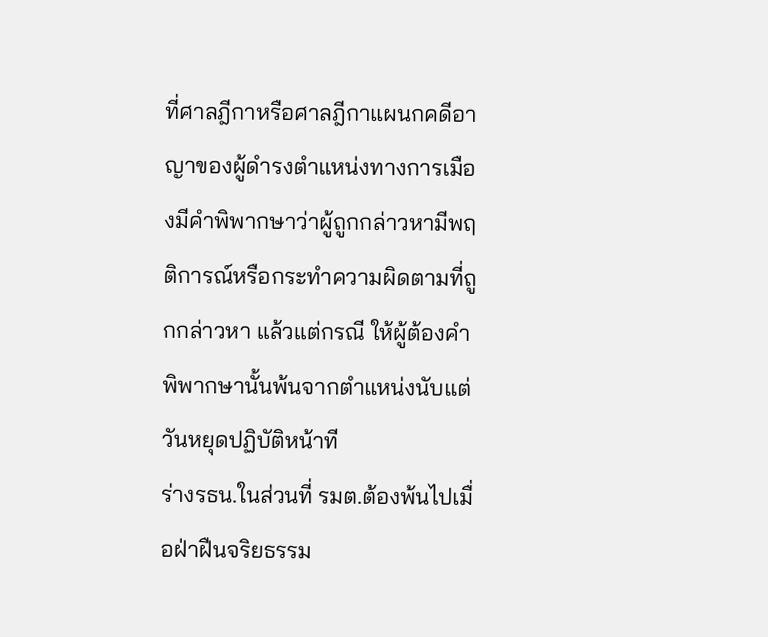ที่ศาลฎีกาหรือศาลฎีกาแผนกคดีอาญาของผู้ดำรงตำแหน่งทางการเมืองมีคำพิพากษาว่าผู้ถูกกล่าวหามีพฤติการณ์หรือกระทำความผิดตามที่ถูกกล่าวหา แล้วแต่กรณี ให้ผู้ต้องคำพิพากษานั้นพ้นจากตำแหน่งนับแต่วันหยุดปฏิบัติหน้าที
ร่างรธน.ในส่วนที่ รมต.ต้องพ้นไปเมื่อฝ่าฝืนจริยธรรม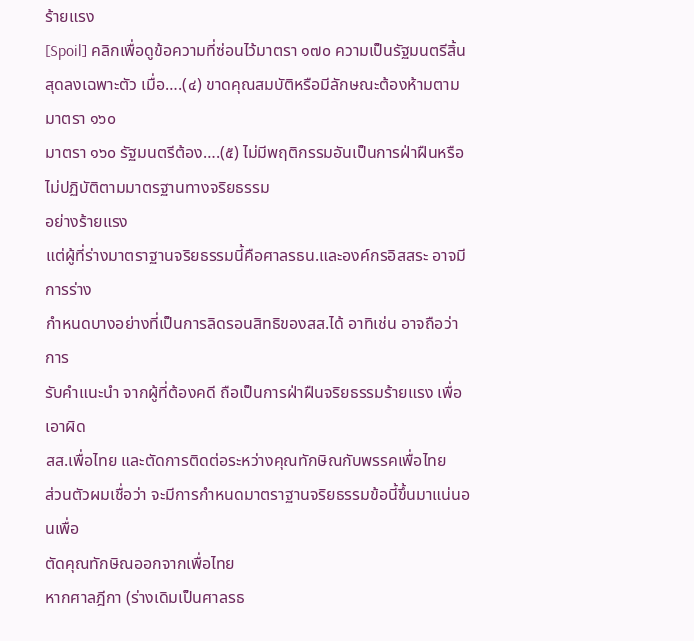ร้ายแรง
[Spoil] คลิกเพื่อดูข้อความที่ซ่อนไว้มาตรา ๑๗๐ ความเป็นรัฐมนตรีสิ้นสุดลงเฉพาะตัว เมื่อ….(๔) ขาดคุณสมบัติหรือมีลักษณะต้องห้ามตามมาตรา ๑๖๐
มาตรา ๑๖๐ รัฐมนตรีต้อง….(๕) ไม่มีพฤติกรรมอันเป็นการฝ่าฝืนหรือไม่ปฏิบัติตามมาตรฐานทางจริยธรรม
อย่างร้ายแรง
แต่ผู้ที่ร่างมาตราฐานจริยธรรมนี้คือศาลรธน.และองค์กรอิสสระ อาจมีการร่าง
กำหนดบางอย่างที่เป็นการลิดรอนสิทธิของสส.ได้ อาทิเช่น อาจถือว่า การ
รับคำแนะนำ จากผู้ที่ต้องคดี ถือเป็นการฝ่าฝืนจริยธรรมร้ายแรง เพื่อเอาผิด
สส.เพื่อไทย และตัดการติดต่อระหว่างคุณทักษิณกับพรรคเพื่อไทย
ส่วนตัวผมเชื่อว่า จะมีการกำหนดมาตราฐานจริยธรรมข้อนี้ขึ้นมาแน่นอนเพื่อ
ตัดคุณทักษิณออกจากเพื่อไทย
หากศาลฎีกา (ร่างเดิมเป็นศาลรธ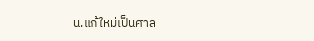น.แก้ใหม่เป็นศาล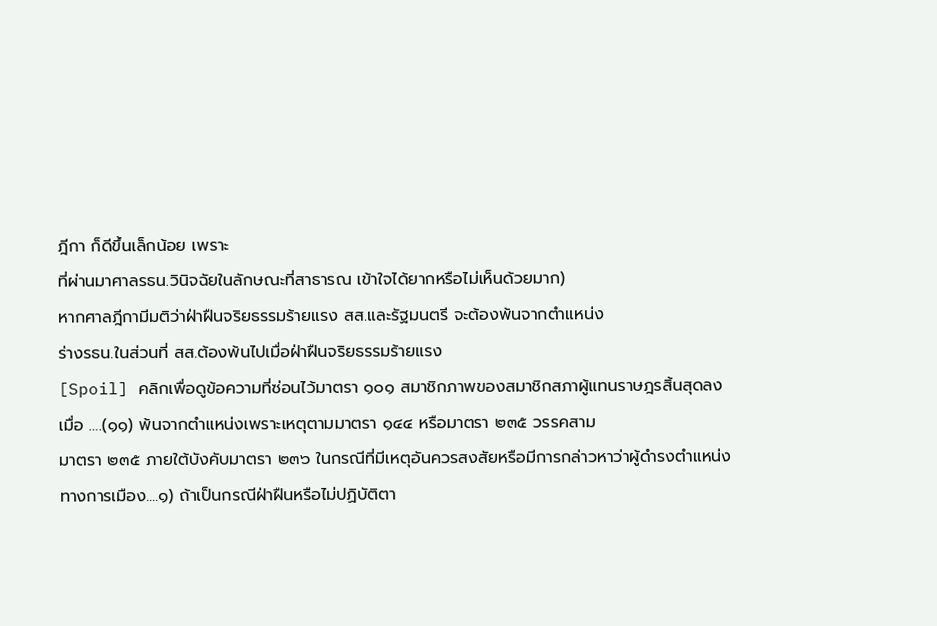ฎีกา ก็ดีขึ้นเล็กน้อย เพราะ
ที่ผ่านมาศาลรธน.วินิจฉัยในลักษณะที่สาธารณ เข้าใจได้ยากหรือไม่เห็นด้วยมาก)
หากศาลฎีกามีมติว่าฝ่าฝืนจริยธรรมร้ายแรง สส.และรัฐมนตรี จะต้องพ้นจากตำแหน่ง
ร่างรธน.ในส่วนที่ สส.ต้องพ้นไปเมื่อฝ่าฝืนจริยธรรมร้ายแรง
[Spoil] คลิกเพื่อดูข้อความที่ซ่อนไว้มาตรา ๑๐๑ สมาชิกภาพของสมาชิกสภาผู้แทนราษฎรสิ้นสุดลง เมื่อ ….(๑๑) พ้นจากตำแหน่งเพราะเหตุตามมาตรา ๑๔๔ หรือมาตรา ๒๓๕ วรรคสาม
มาตรา ๒๓๕ ภายใต้บังคับมาตรา ๒๓๖ ในกรณีที่มีเหตุอันควรสงสัยหรือมีการกล่าวหาว่าผู้ดำรงตำแหน่งทางการเมือง....๑) ถ้าเป็นกรณีฝ่าฝืนหรือไม่ปฏิบัติตา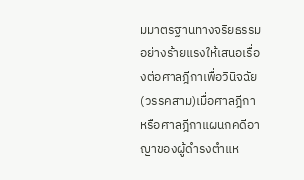มมาตรฐานทางจริยธรรมอย่างร้ายแรงให้เสนอเรื่องต่อศาลฎีกาเพื่อวินิจฉัย
(วรรคสาม)เมื่อศาลฎีกาหรือศาลฎีกาแผนกคดีอาญาของผู้ดำรงตำแห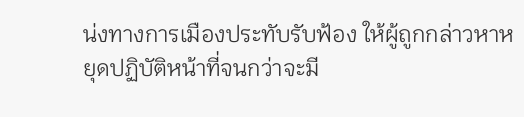น่งทางการเมืองประทับรับฟ้อง ให้ผู้ถูกกล่าวหาหยุดปฏิบัติหน้าที่จนกว่าจะมี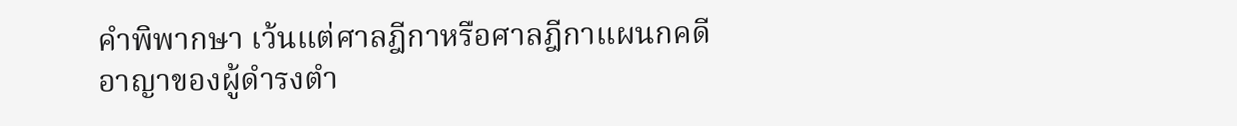คำพิพากษา เว้นแต่ศาลฎีกาหรือศาลฎีกาแผนกคดีอาญาของผู้ดำรงตำ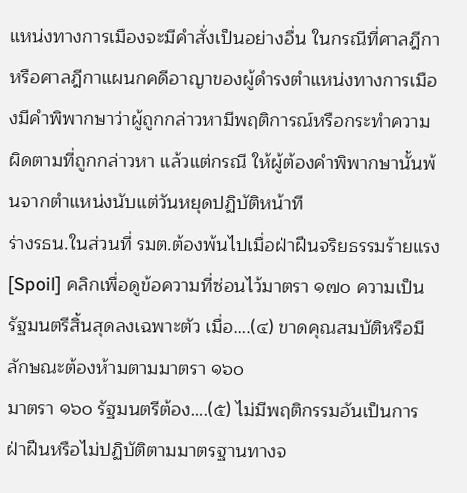แหน่งทางการเมืองจะมีคำสั่งเป็นอย่างอื่น ในกรณีที่ศาลฎีกาหรือศาลฎีกาแผนกคดีอาญาของผู้ดำรงตำแหน่งทางการเมืองมีคำพิพากษาว่าผู้ถูกกล่าวหามีพฤติการณ์หรือกระทำความผิดตามที่ถูกกล่าวหา แล้วแต่กรณี ให้ผู้ต้องคำพิพากษานั้นพ้นจากตำแหน่งนับแต่วันหยุดปฏิบัติหน้าที
ร่างรธน.ในส่วนที่ รมต.ต้องพ้นไปเมื่อฝ่าฝืนจริยธรรมร้ายแรง
[Spoil] คลิกเพื่อดูข้อความที่ซ่อนไว้มาตรา ๑๗๐ ความเป็นรัฐมนตรีสิ้นสุดลงเฉพาะตัว เมื่อ….(๔) ขาดคุณสมบัติหรือมีลักษณะต้องห้ามตามมาตรา ๑๖๐
มาตรา ๑๖๐ รัฐมนตรีต้อง….(๕) ไม่มีพฤติกรรมอันเป็นการฝ่าฝืนหรือไม่ปฏิบัติตามมาตรฐานทางจ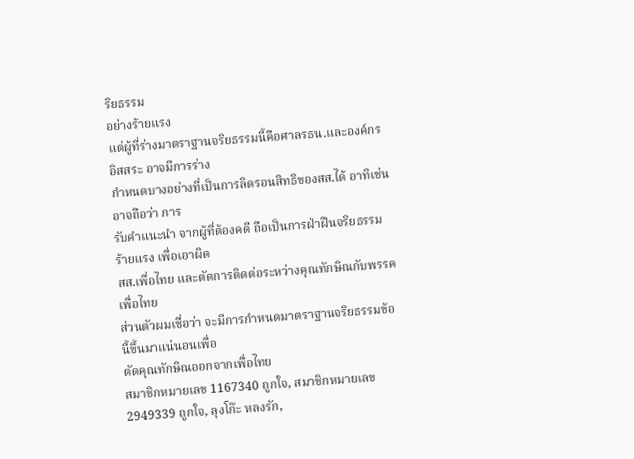ริยธรรม
อย่างร้ายแรง
แต่ผู้ที่ร่างมาตราฐานจริยธรรมนี้คือศาลรธน.และองค์กรอิสสระ อาจมีการร่าง
กำหนดบางอย่างที่เป็นการลิดรอนสิทธิของสส.ได้ อาทิเช่น อาจถือว่า การ
รับคำแนะนำ จากผู้ที่ต้องคดี ถือเป็นการฝ่าฝืนจริยธรรมร้ายแรง เพื่อเอาผิด
สส.เพื่อไทย และตัดการติดต่อระหว่างคุณทักษิณกับพรรคเพื่อไทย
ส่วนตัวผมเชื่อว่า จะมีการกำหนดมาตราฐานจริยธรรมข้อนี้ขึ้นมาแน่นอนเพื่อ
ตัดคุณทักษิณออกจากเพื่อไทย
สมาชิกหมายเลข 1167340 ถูกใจ, สมาชิกหมายเลข 2949339 ถูกใจ, ลุงโก๊ะ หลงรัก,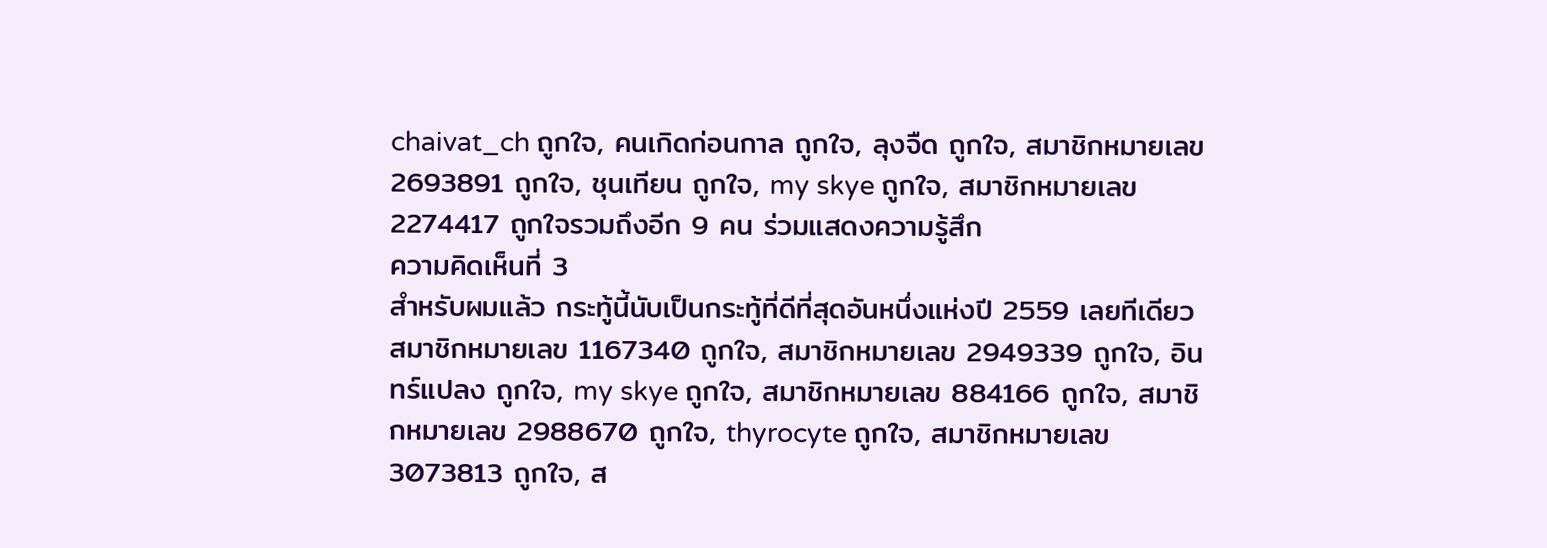chaivat_ch ถูกใจ, คนเกิดก่อนกาล ถูกใจ, ลุงจืด ถูกใจ, สมาชิกหมายเลข 2693891 ถูกใจ, ชุนเทียน ถูกใจ, my skye ถูกใจ, สมาชิกหมายเลข 2274417 ถูกใจรวมถึงอีก 9 คน ร่วมแสดงความรู้สึก
ความคิดเห็นที่ 3
สำหรับผมแล้ว กระทู้นี้นับเป็นกระทู้ที่ดีที่สุดอันหนึ่งแห่งปี 2559 เลยทีเดียว
สมาชิกหมายเลข 1167340 ถูกใจ, สมาชิกหมายเลข 2949339 ถูกใจ, อินทร์แปลง ถูกใจ, my skye ถูกใจ, สมาชิกหมายเลข 884166 ถูกใจ, สมาชิกหมายเลข 2988670 ถูกใจ, thyrocyte ถูกใจ, สมาชิกหมายเลข 3073813 ถูกใจ, ส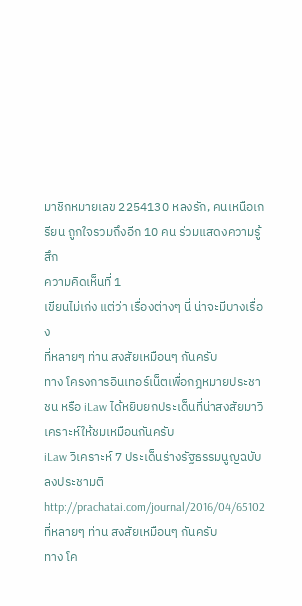มาชิกหมายเลข 2254130 หลงรัก, คนเหนือเกรียน ถูกใจรวมถึงอีก 10 คน ร่วมแสดงความรู้สึก
ความคิดเห็นที่ 1
เขียนไม่เก่ง แต่ว่า เรื่องต่างๆ นี่ น่าจะมีบางเรื่อง
ที่หลายๆ ท่าน สงสัยเหมือนๆ กันครับ
ทาง โครงการอินเทอร์เน็ตเพื่อกฎหมายประชาชน หรือ iLaw ได้หยิบยกประเด็นที่น่าสงสัยมาวิเคราะห์ให้ชมเหมือนกันครับ
iLaw วิเคราะห์ 7 ประเด็นร่างรัฐธรรมนูญฉบับลงประชามติ
http://prachatai.com/journal/2016/04/65102
ที่หลายๆ ท่าน สงสัยเหมือนๆ กันครับ
ทาง โค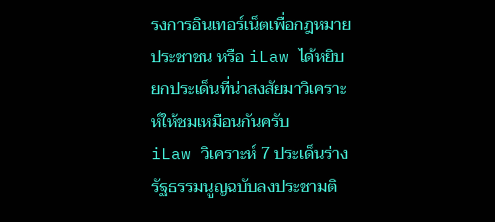รงการอินเทอร์เน็ตเพื่อกฎหมายประชาชน หรือ iLaw ได้หยิบยกประเด็นที่น่าสงสัยมาวิเคราะห์ให้ชมเหมือนกันครับ
iLaw วิเคราะห์ 7 ประเด็นร่างรัฐธรรมนูญฉบับลงประชามติ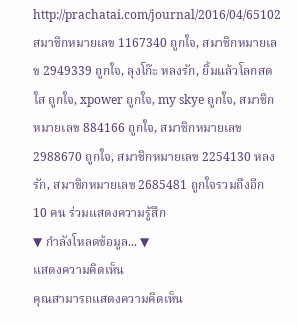http://prachatai.com/journal/2016/04/65102
สมาชิกหมายเลข 1167340 ถูกใจ, สมาชิกหมายเลข 2949339 ถูกใจ, ลุงโก๊ะ หลงรัก, ยิ้มแล้วโลกสดใส ถูกใจ, xpower ถูกใจ, my skye ถูกใจ, สมาชิกหมายเลข 884166 ถูกใจ, สมาชิกหมายเลข 2988670 ถูกใจ, สมาชิกหมายเลข 2254130 หลงรัก, สมาชิกหมายเลข 2685481 ถูกใจรวมถึงอีก 10 คน ร่วมแสดงความรู้สึก
▼ กำลังโหลดข้อมูล... ▼
แสดงความคิดเห็น
คุณสามารถแสดงความคิดเห็น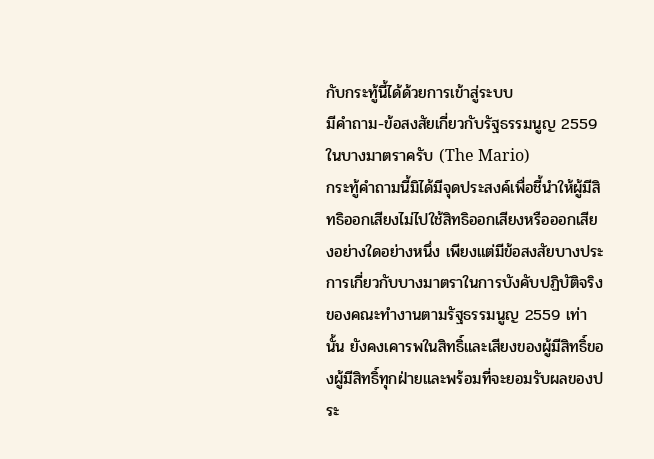กับกระทู้นี้ได้ด้วยการเข้าสู่ระบบ
มีคำถาม-ข้อสงสัยเกี่ยวกับรัฐธรรมนูญ 2559 ในบางมาตราครับ (The Mario)
กระทู้คำถามนี้มิได้มีจุดประสงค์เพื่อชี้นำให้ผู้มีสิทธิออกเสียงไม่ไปใช้สิทธิออกเสียงหรือออกเสียงอย่างใดอย่างหนึ่ง เพียงแต่มีข้อสงสัยบางประการเกี่ยวกับบางมาตราในการบังคับปฏิบัติจริงของคณะทำงานตามรัฐธรรมนูญ 2559 เท่านั้น ยังคงเคารพในสิทธิ์และเสียงของผู้มีสิทธิ์ของผู้มีสิทธิ์ทุกฝ่ายและพร้อมที่จะยอมรับผลของประ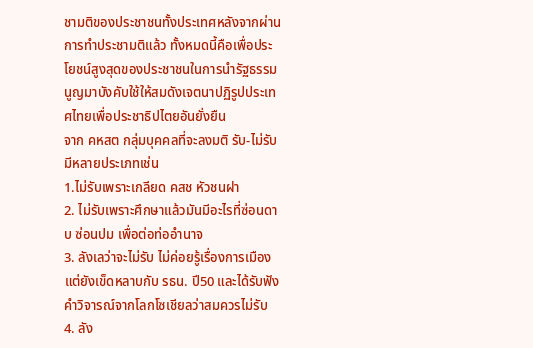ชามติของประชาชนทั้งประเทศหลังจากผ่านการทำประชามติแล้ว ทั้งหมดนี้คือเพื่อประโยชน์สูงสุดของประชาชนในการนำรัฐธรรมนูญมาบังคับใช้ให้สมดังเจตนาปฏิรูปประเทศไทยเพื่อประชาธิปไตยอันยั่งยืน
จาก คหสต กลุ่มบุคคลที่จะลงมติ รับ-ไม่รับ มีหลายประเภทเช่น
1.ไม่รับเพราะเกลียด คสช หัวชนฝา
2. ไม่รับเพราะศึกษาแล้วมันมีอะไรที่ซ่อนดาบ ซ่อนปม เพื่อต่อท่ออำนาจ
3. ลังเลว่าจะไม่รับ ไม่ค่อยรู้เรื่องการเมืองแต่ยังเข็ดหลาบกับ รธน. ปี50 และได้รับฟังคำวิจารณ์จากโลกโซเชียลว่าสมควรไม่รับ
4. ลัง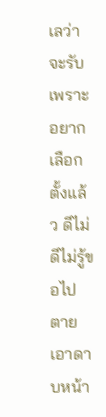เลว่าจะรับ เพราะอยากเลือกตั้งแล้ว ดีไม่ดีไม่รู้ขอไปตายเอาดาบหน้า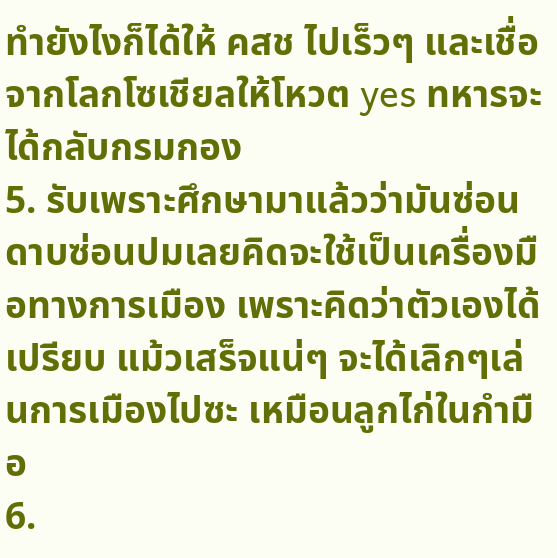ทำยังไงก็ได้ให้ คสช ไปเร็วๆ และเชื่อจากโลกโซเชียลให้โหวต yes ทหารจะได้กลับกรมกอง
5. รับเพราะศึกษามาแล้วว่ามันซ่อนดาบซ่อนปมเลยคิดจะใช้เป็นเครื่องมือทางการเมือง เพราะคิดว่าตัวเองได้เปรียบ แม้วเสร็จแน่ๆ จะได้เลิกๆเล่นการเมืองไปซะ เหมือนลูกไก่ในกำมือ
6.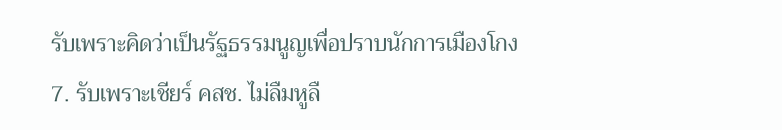รับเพราะคิดว่าเป็นรัฐธรรมนูญเพื่อปราบนักการเมืองโกง
7. รับเพราะเชียร์ คสช. ไม่ลืมหูลื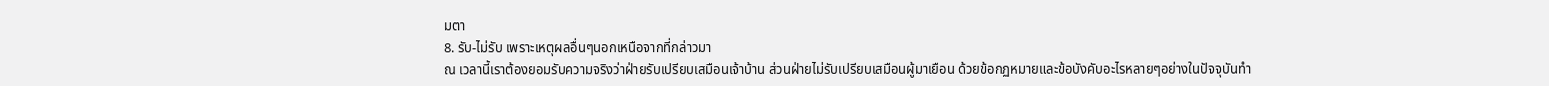มตา
8. รับ-ไม่รับ เพราะเหตุผลอื่นๆนอกเหนือจากที่กล่าวมา
ณ เวลานี้เราต้องยอมรับความจริงว่าฝ่ายรับเปรียบเสมือนเจ้าบ้าน ส่วนฝ่ายไม่รับเปรียบเสมือนผู้มาเยือน ด้วยข้อกฏหมายและข้อบังคับอะไรหลายๆอย่างในปัจจุบันทำ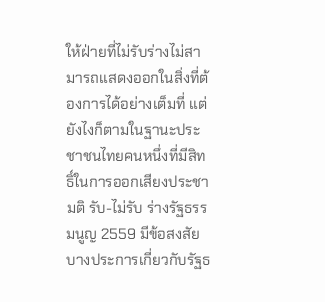ให้ฝ่ายที่ไม่รับร่างไม่สามารถแสดงออกในสิ่งที่ต้องการได้อย่างเต็มที่ แต่ยังไงก็ตามในฐานะประชาชนไทยคนหนึ่งที่มีสิทธิ์ในการออกเสียงประชามติ รับ-ไม่รับ ร่างรัฐธรรมนูญ 2559 มีข้อสงสัยบางประการเกี่ยวกับรัฐธ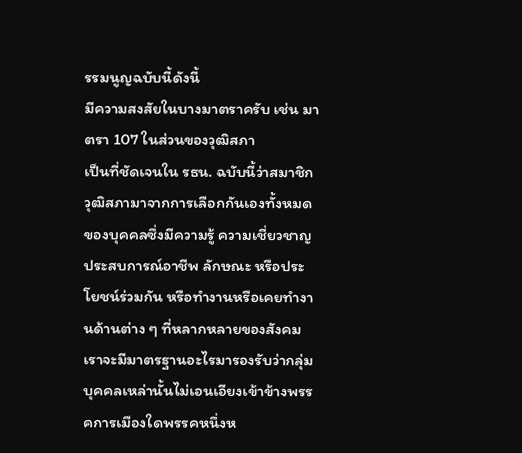รรมนูญฉบับนี้ดังนี้
มีความสงสัยในบางมาตราครับ เช่น มาตรา 107 ในส่วนของวุฒิสภา
เป็นที่ชัดเจนใน รธน. ฉบับนี้ว่าสมาชิกวุฒิสภามาจากการเลือกกันเองทั้งหมดของบุคคลซึ่งมีความรู้ ความเชี่ยวชาญ ประสบการณ์อาชีพ ลักษณะ หรือประโยชน์ร่วมกัน หรือทำงานหรือเคยทำงานด้านต่าง ๆ ที่หลากหลายของสังคม เราจะมีมาตรฐานอะไรมารองรับว่ากลุ่มบุคคลเหล่านั้นไม่เอนเอียงเข้าข้างพรรคการเมืองใดพรรคหนึ่งห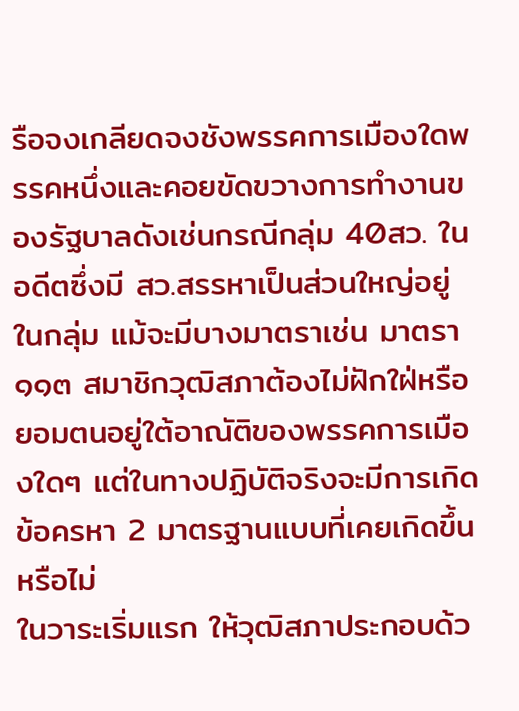รือจงเกลียดจงชังพรรคการเมืองใดพรรคหนึ่งและคอยขัดขวางการทำงานของรัฐบาลดังเช่นกรณีกลุ่ม 40สว. ในอดีตซึ่งมี สว.สรรหาเป็นส่วนใหญ่อยู่ในกลุ่ม แม้จะมีบางมาตราเช่น มาตรา ๑๑๓ สมาชิกวุฒิสภาต้องไม่ฝักใฝ่หรือยอมตนอยู่ใต้อาณัติของพรรคการเมืองใดๆ แต่ในทางปฏิบัติจริงจะมีการเกิดข้อครหา 2 มาตรฐานแบบที่เคยเกิดขึ้นหรือไม่
ในวาระเริ่มแรก ให้วุฒิสภาประกอบด้ว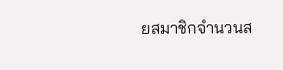ยสมาชิกจำนวนส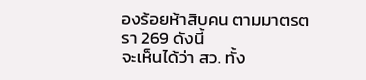องร้อยห้าสิบคน ตามมาตรตรา 269 ดังนี้
จะเห็นได้ว่า สว. ทั้ง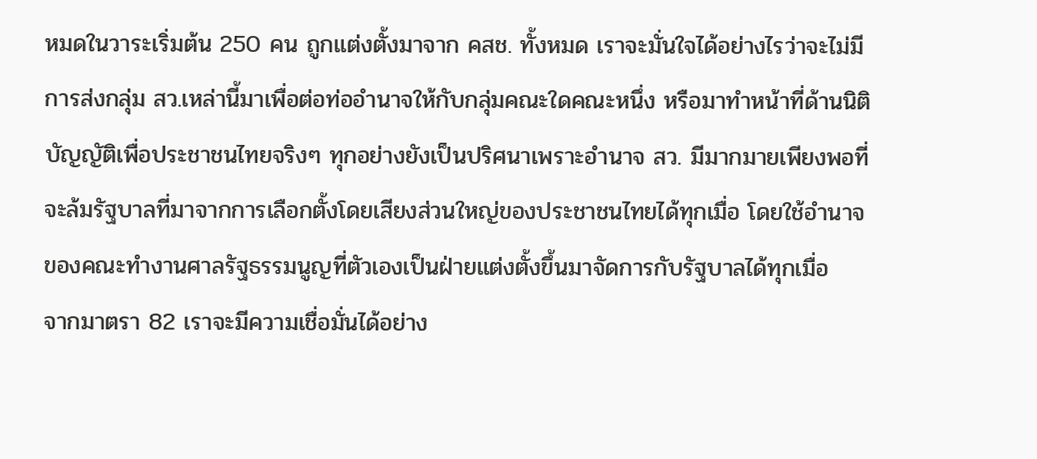หมดในวาระเริ่มต้น 250 คน ถูกแต่งตั้งมาจาก คสช. ทั้งหมด เราจะมั่นใจได้อย่างไรว่าจะไม่มีการส่งกลุ่ม สว.เหล่านี้มาเพื่อต่อท่ออำนาจให้กับกลุ่มคณะใดคณะหนึ่ง หรือมาทำหน้าที่ด้านนิติบัญญัติเพื่อประชาชนไทยจริงๆ ทุกอย่างยังเป็นปริศนาเพราะอำนาจ สว. มีมากมายเพียงพอที่จะล้มรัฐบาลที่มาจากการเลือกตั้งโดยเสียงส่วนใหญ่ของประชาชนไทยได้ทุกเมื่อ โดยใช้อำนาจของคณะทำงานศาลรัฐธรรมนูญที่ตัวเองเป็นฝ่ายแต่งตั้งขึ้นมาจัดการกับรัฐบาลได้ทุกเมื่อ
จากมาตรา 82 เราจะมีความเชื่อมั่นได้อย่าง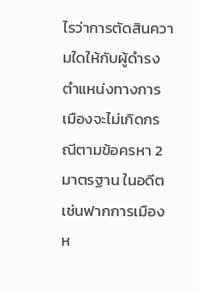ไรว่าการตัดสินความใดให้กับผู้ดำรงตำแหน่งทางการเมืองจะไม่เกิดกรณีตามข้อครหา 2 มาตรฐาน ในอดีตเช่นฟากการเมืองห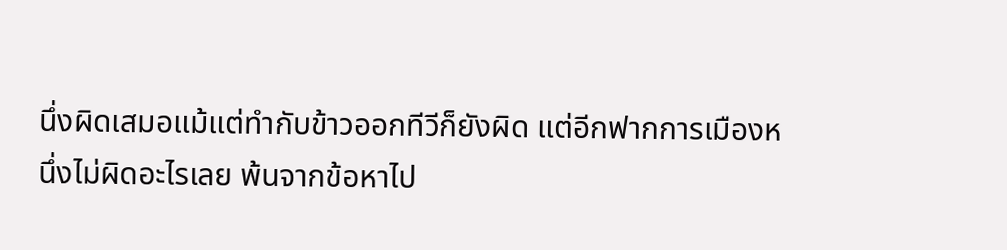นึ่งผิดเสมอแม้แต่ทำกับข้าวออกทีวีก็ยังผิด แต่อีกฟากการเมืองหนึ่งไม่ผิดอะไรเลย พ้นจากข้อหาไป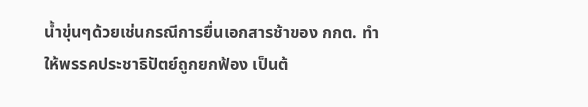น้ำขุ่นๆด้วยเช่นกรณีการยื่นเอกสารช้าของ กกต. ทำให้พรรคประชาธิปัตย์ถูกยกฟ้อง เป็นต้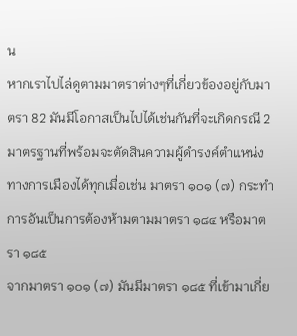น
หากเราไปไล่ดูตามมาตราต่างๆที่เกี่ยวข้องอยู่กับมาตรา 82 มันมีโอกาสเป็นไปได้เช่นกันที่จะเกิดกรณี 2 มาตรฐานที่พร้อมจะตัดสินความผู้ดำรงค์ตำแหน่งทางการเมืองได้ทุกเมื่อเช่น มาตรา ๑๐๑ (๗) กระทำการอันเป็นการต้องห้ามตามมาตรา ๑๘๔ หรือมาตรา ๑๘๕
จากมาตรา ๑๐๑ (๗) มันมีมาตรา ๑๘๕ ที่เข้ามาเกี่ย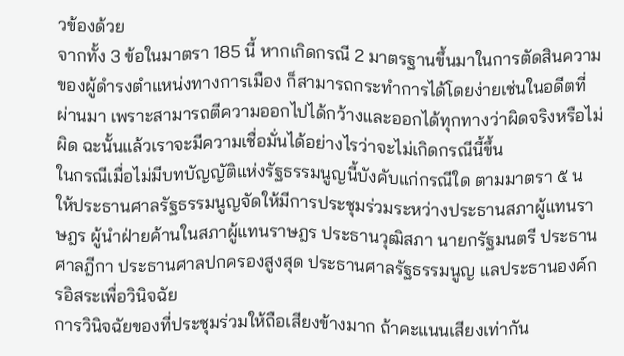วข้องด้วย
จากทั้ง 3 ข้อในมาตรา 185 นี้ หากเกิดกรณี 2 มาตรฐานขึ้นมาในการตัดสินความของผู้ดำรงตำแหน่งทางการเมือง ก็สามารถกระทำการได้โดยง่ายเช่นในอดีตที่ผ่านมา เพราะสามารถตีความออกไปได้กว้างและออกได้ทุกทางว่าผิดจริงหรือไม่ผิด ฉะนั้นแล้วเราจะมีความเชื่อมั่นได้อย่างไรว่าจะไม่เกิดกรณีนี้ขึ้น
ในกรณีเมื่อไม่มีบทบัญญัติแห่งรัฐธรรมนูญนี้บังคับแก่กรณีใด ตามมาตรา ๕ น ให้ประธานศาลรัฐธรรมนูญจัดให้มีการประชุมร่วมระหว่างประธานสภาผู้แทนราษฎร ผู้นำฝ่ายค้านในสภาผู้แทนราษฎร ประธานวุฒิสภา นายกรัฐมนตรี ประธานศาลฎีกา ประธานศาลปกครองสูงสุด ประธานศาลรัฐธรรมนูญ แลประธานองค์กรอิสระเพื่อวินิจฉัย
การวินิจฉัยของที่ประชุมร่วมให้ถือเสียงข้างมาก ถ้าคะแนนเสียงเท่ากัน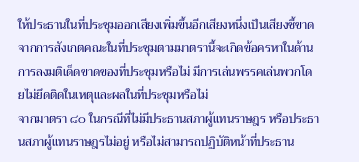ให้ประธานในที่ประชุมออกเสียงเพิ่มขึ้นอีกเสียงหนึ่งเป็นเสียงชี้ขาด จากการสังเกตคณะในที่ประชุมตามมาตรานี้จะเกิดข้อครหาในด้านการลงมติเด็ดขาดของที่ประชุมหรือไม่ มีการเล่นพรรคเล่นพวกโดยไม่ยึดติดในเหตุและผลในที่ประชุมหรือไม่
จากมาตรา ๘๐ ในกรณีที่ไม่มีประธานสภาผู้แทนราษฎร หรือประธานสภาผู้แทนราษฎรไม่อยู่ หรือไม่สามารถปฏิบัติหน้าที่ประธาน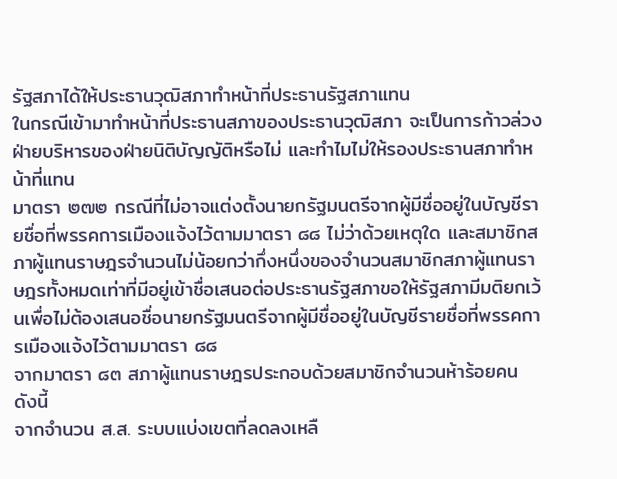รัฐสภาได้ให้ประธานวุฒิสภาทำหน้าที่ประธานรัฐสภาแทน
ในกรณีเข้ามาทำหน้าที่ประธานสภาของประธานวุฒิสภา จะเป็นการก้าวล่วงฝ่ายบริหารของฝ่ายนิติบัญญัติหรือไม่ และทำไมไม่ให้รองประธานสภาทำหน้าที่แทน
มาตรา ๒๗๒ กรณีที่ไม่อาจแต่งตั้งนายกรัฐมนตรีจากผู้มีชื่ออยู่ในบัญชีรายชื่อที่พรรคการเมืองแจ้งไว้ตามมาตรา ๘๘ ไม่ว่าด้วยเหตุใด และสมาชิกสภาผู้แทนราษฎรจำนวนไม่น้อยกว่ากึ่งหนึ่งของจำนวนสมาชิกสภาผู้แทนราษฎรทั้งหมดเท่าที่มีอยู่เข้าชื่อเสนอต่อประธานรัฐสภาขอให้รัฐสภามีมติยกเว้นเพื่อไม่ต้องเสนอชื่อนายกรัฐมนตรีจากผู้มีชื่ออยู่ในบัญชีรายชื่อที่พรรคการเมืองแจ้งไว้ตามมาตรา ๘๘
จากมาตรา ๘๓ สภาผู้แทนราษฎรประกอบด้วยสมาชิกจำนวนห้าร้อยคน ดังนี้
จากจำนวน ส.ส. ระบบแบ่งเขตที่ลดลงเหลื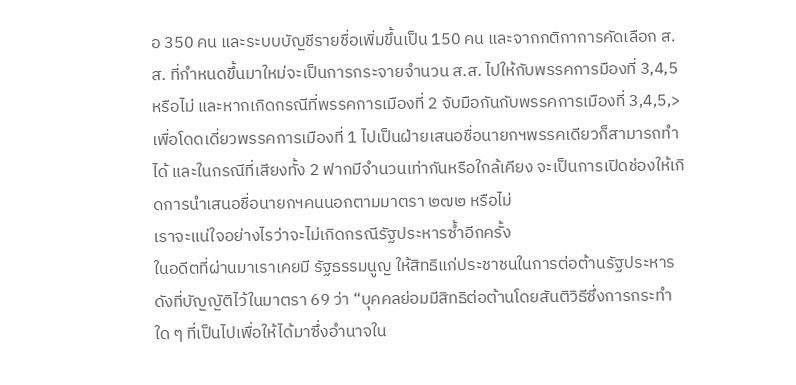อ 350 คน และระบบบัญชีรายชื่อเพิ่มขึ้นเป็น 150 คน และจากกติกาการคัดเลือก ส.ส. ที่กำหนดขึ้นมาใหม่จะเป็นการกระจายจำนวน ส.ส. ไปให้กับพรรคการมืองที่ 3,4,5 หรือไม่ และหากเกิดกรณีที่พรรคการเมืองที่ 2 จับมือกันกับพรรคการเมืองที่ 3,4,5,> เพื่อโดดเดี่ยวพรรคการเมืองที่ 1 ไปเป็นฝ่ายเสนอชื่อนายกฯพรรคเดียวก็สามารถทำได้ และในกรณีที่เสียงทั้ง 2 ฟากมีจำนวนเท่ากันหรือใกล้เคียง จะเป็นการเปิดช่องให้เกิดการนำเสนอชื่อนายกฯคนนอกตามมาตรา ๒๗๒ หรือไม่
เราจะแน่ใจอย่างไรว่าจะไม่เกิดกรณีรัฐประหารซ้ำอีกครั้ง
ในอดีตที่ผ่านมาเราเคยมี รัฐธรรมนูญ ให้สิทธิแก่ประชาชนในการต่อต้านรัฐประหารดังที่บัญญัติไว้ในมาตรา 69 ว่า “บุคคลย่อมมีสิทธิต่อต้านโดยสันติวิธีซึ่งการกระทำใด ๆ ที่เป็นไปเพื่อให้ได้มาซึ่งอำนาจใน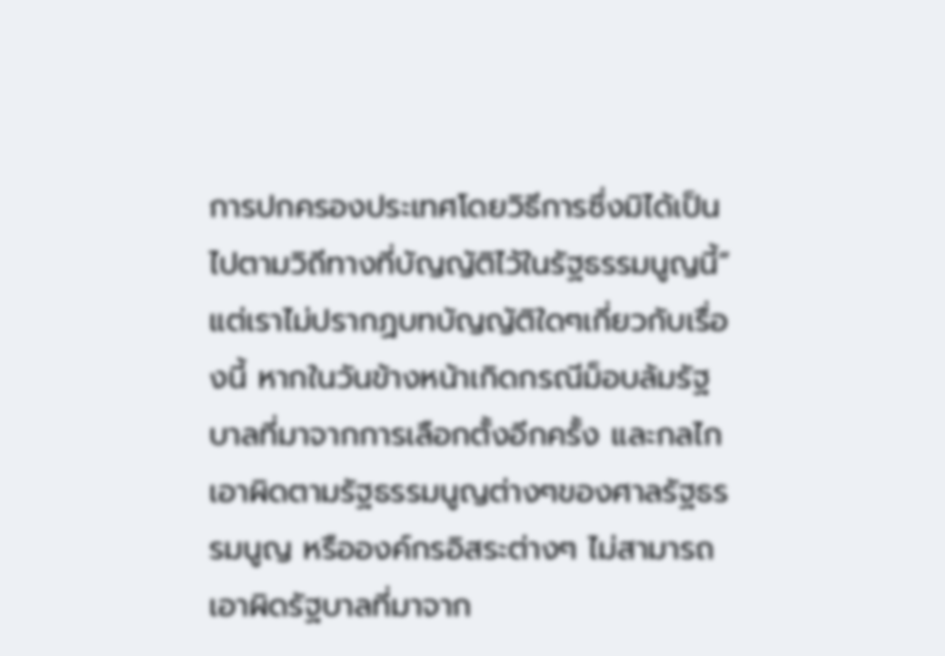การปกครองประเทศโดยวิธีการซึ่งมิได้เป็นไปตามวิถีทางที่บัญญัติไว้ในรัฐธรรมนูญนี้” แต่เราไม่ปรากฏบทบัญญัติใดๆเกี่ยวกับเรื่องนี้ หากในวันข้างหน้าเกิดกรณีม็อบล้มรัฐบาลที่มาจากการเลือกตั้งอีกครั้ง และกลไกเอาผิดตามรัฐธรรมนูญต่างๆของศาลรัฐธรรมนูญ หรือองค์กรอิสระต่างๆ ไม่สามารถเอาผิดรัฐบาลที่มาจาก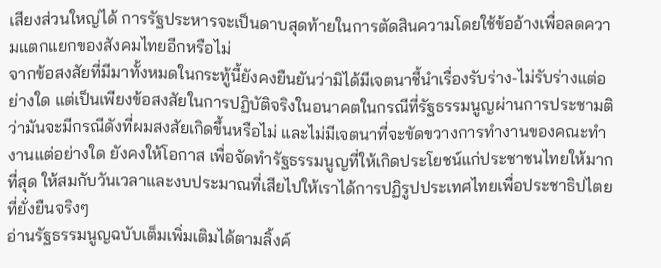เสียงส่วนใหญ่ได้ การรัฐประหารจะเป็นดาบสุดท้ายในการตัดสินความโดยใช้ข้ออ้างเพื่อลดความแตกแยกของสังคมไทยอีกหรือไม่
จากข้อสงสัยที่มีมาทั้งหมดในกระทู้นี้ยังคงยืนยันว่ามิได้มีเจตนาชี้นำเรื่องรับร่าง-ไม่รับร่างแต่อย่างใด แต่เป็นเพียงข้อสงสัยในการปฏิบัติจริงในอนาคตในกรณีที่รัฐธรรมนูญผ่านการประชามติ ว่ามันจะมีกรณีดังที่ผมสงสัยเกิดขึ้นหรือไม่ และไม่มีเจตนาที่จะขัดขวางการทำงานของคณะทำงานแต่อย่างใด ยังคงให้โอกาส เพื่อจัดทำรัฐธรรมนูญที่ให้เกิดประโยชน์แก่ประชาชนไทยให้มากที่สุด ให้สมกับวันเวลาและงบประมาณที่เสียไปให้เราได้การปฏิรูปประเทศไทยเพื่อประชาธิปไตยที่ยั่งยืนจริงๆ
อ่านรัฐธรรมนูญฉบับเต็มเพิ่มเติมได้ตามลิ้งค์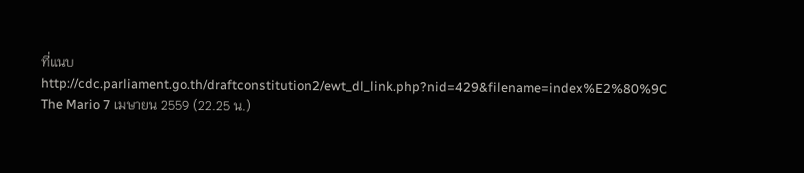ที่แนบ http://cdc.parliament.go.th/draftconstitution2/ewt_dl_link.php?nid=429&filename=index%E2%80%9C
The Mario 7 เมษายน 2559 (22.25 น.)